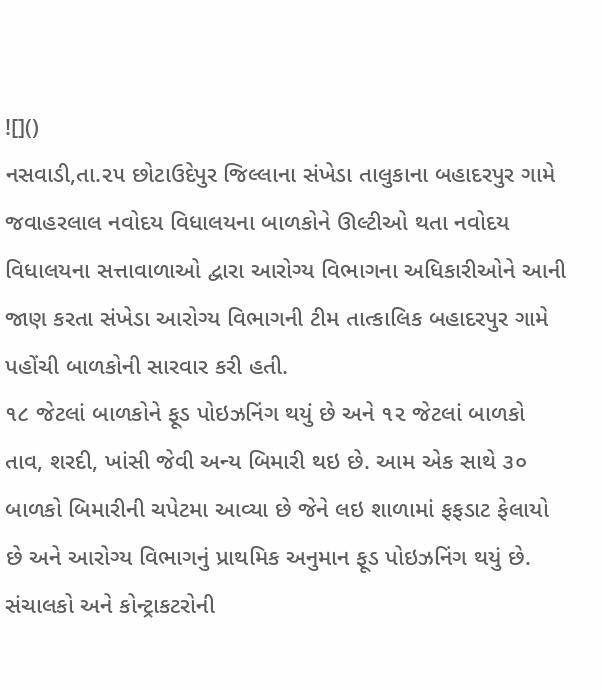![]()
નસવાડી,તા.૨૫ છોટાઉદેપુર જિલ્લાના સંખેડા તાલુકાના બહાદરપુર ગામે જવાહરલાલ નવોદય વિધાલયના બાળકોને ઊલ્ટીઓ થતા નવોદય વિધાલયના સત્તાવાળાઓ દ્વારા આરોગ્ય વિભાગના અધિકારીઓને આની જાણ કરતા સંખેડા આરોગ્ય વિભાગની ટીમ તાત્કાલિક બહાદરપુર ગામે પહોંચી બાળકોની સારવાર કરી હતી.
૧૮ જેટલાં બાળકોને ફૂડ પોઇઝનિંગ થયું છે અને ૧૨ જેટલાં બાળકો તાવ, શરદી, ખાંસી જેવી અન્ય બિમારી થઇ છે. આમ એક સાથે ૩૦ બાળકો બિમારીની ચપેટમા આવ્યા છે જેને લઇ શાળામાં ફફડાટ ફેલાયો છે અને આરોગ્ય વિભાગનું પ્રાથમિક અનુમાન ફૂડ પોઇઝનિંગ થયું છે. સંચાલકો અને કોન્ટ્રાકટરોની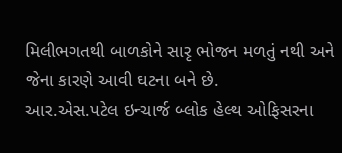મિલીભગતથી બાળકોને સારૃ ભોજન મળતું નથી અને જેના કારણે આવી ઘટના બને છે.
આર.એસ.પટેલ ઇન્ચાર્જ બ્લોક હેલ્થ ઓફિસરના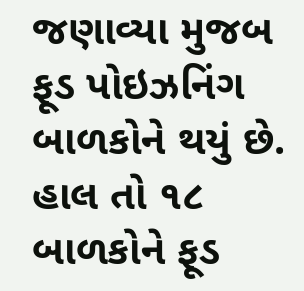જણાવ્યા મુજબ ફૂડ પોઇઝનિંગ બાળકોને થયું છે. હાલ તો ૧૮ બાળકોને ફૂડ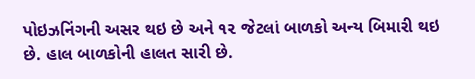પોઇઝનિંગની અસર થઇ છે અને ૧૨ જેટલાં બાળકો અન્ય બિમારી થઇ છે. હાલ બાળકોની હાલત સારી છે.